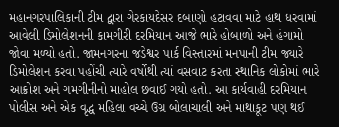મહાનગરપાલિકાની ટીમ દ્વારા ગેરકાયદેસર દબાણો હટાવવા માટે હાથ ધરવામાં આવેલી ડિમોલેશનની કામગીરી દરમિયાન આજે ભારે હોબાળો અને હંગામો જોવા મળ્યો હતો. જામનગરના જડેશ્વર પાર્ક વિસ્તારમાં મનપાની ટીમ જ્યારે ડિમોલેશન કરવા પહોંચી ત્યારે વર્ષોથી ત્યાં વસવાટ કરતા સ્થાનિક લોકોમાં ભારે આક્રોશ અને ગમગીનીનો માહોલ છવાઈ ગયો હતો. આ કાર્યવાહી દરમિયાન પોલીસ અને એક વૃદ્ધ મહિલા વચ્ચે ઉગ્ર બોલાચાલી અને માથાકૂટ પણ થઈ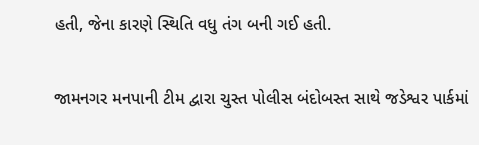હતી, જેના કારણે સ્થિતિ વધુ તંગ બની ગઈ હતી.

જામનગર મનપાની ટીમ દ્વારા ચુસ્ત પોલીસ બંદોબસ્ત સાથે જડેશ્વર પાર્કમાં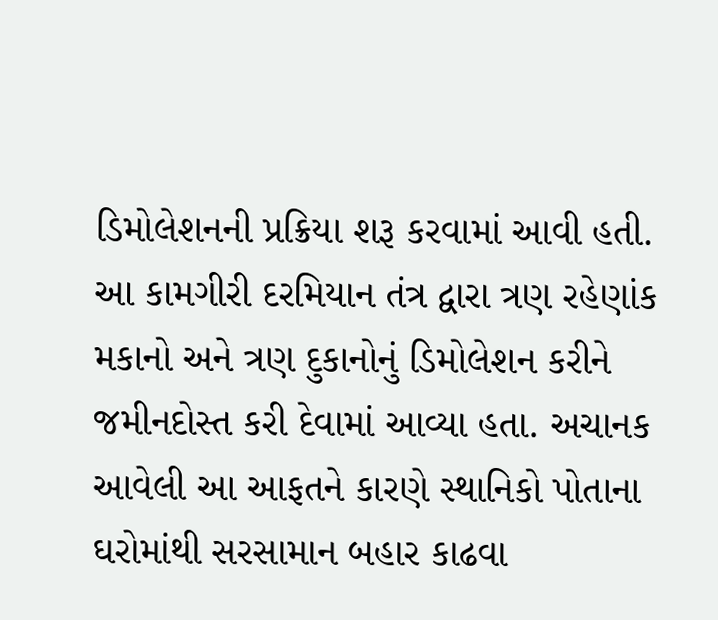ડિમોલેશનની પ્રક્રિયા શરૂ કરવામાં આવી હતી. આ કામગીરી દરમિયાન તંત્ર દ્વારા ત્રણ રહેણાંક મકાનો અને ત્રણ દુકાનોનું ડિમોલેશન કરીને જમીનદોસ્ત કરી દેવામાં આવ્યા હતા. અચાનક આવેલી આ આફતને કારણે સ્થાનિકો પોતાના ઘરોમાંથી સરસામાન બહાર કાઢવા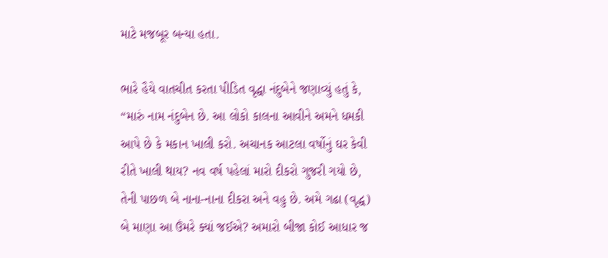માટે મજબૂર બન્યા હતા.

ભારે હૈયે વાતચીત કરતા પીડિત વૃદ્ધા નંદુબેને જણાવ્યું હતું કે, “મારું નામ નંદુબેન છે. આ લોકો કાલના આવીને અમને ધમકી આપે છે કે મકાન ખાલી કરો. અચાનક આટલા વર્ષોનું ઘર કેવી રીતે ખાલી થાય? નવ વર્ષ પહેલાં મારો દીકરો ગુજરી ગયો છે, તેની પાછળ બે નાના-નાના દીકરા અને વહુ છે. અમે ગઢા (વૃદ્ધ) બે માણા આ ઉંમરે ક્યાં જઈએ? અમારો બીજા કોઈ આધાર જ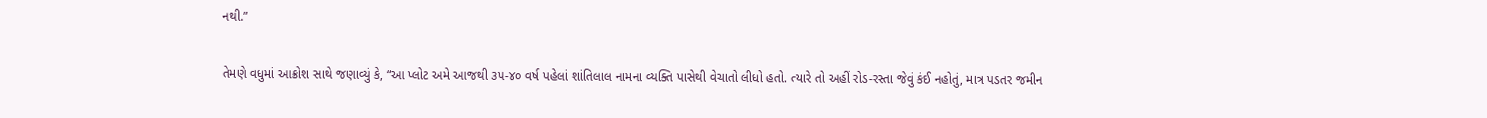નથી.”

તેમણે વધુમાં આક્રોશ સાથે જણાવ્યું કે, “આ પ્લોટ અમે આજથી ૩૫-૪૦ વર્ષ પહેલાં શાંતિલાલ નામના વ્યક્તિ પાસેથી વેચાતો લીધો હતો. ત્યારે તો અહીં રોડ-રસ્તા જેવું કંઈ નહોતું, માત્ર પડતર જમીન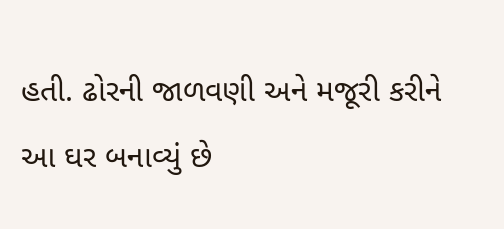હતી. ઢોરની જાળવણી અને મજૂરી કરીને આ ઘર બનાવ્યું છે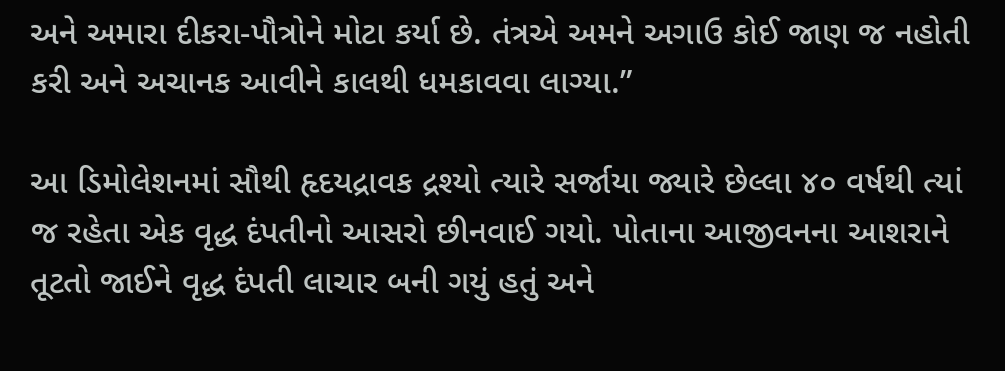અને અમારા દીકરા-પૌત્રોને મોટા કર્યા છે. તંત્રએ અમને અગાઉ કોઈ જાણ જ નહોતી કરી અને અચાનક આવીને કાલથી ધમકાવવા લાગ્યા.”

આ ડિમોલેશનમાં સૌથી હૃદયદ્રાવક દ્રશ્યો ત્યારે સર્જાયા જ્યારે છેલ્લા ૪૦ વર્ષથી ત્યાં જ રહેતા એક વૃદ્ધ દંપતીનો આસરો છીનવાઈ ગયો. પોતાના આજીવનના આશરાને તૂટતો જાઈને વૃદ્ધ દંપતી લાચાર બની ગયું હતું અને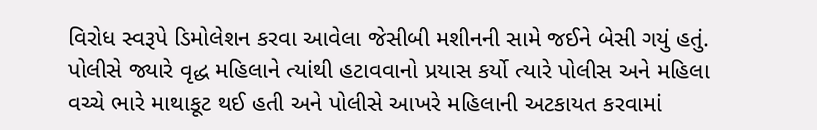વિરોધ સ્વરૂપે ડિમોલેશન કરવા આવેલા જેસીબી મશીનની સામે જઈને બેસી ગયું હતું. પોલીસે જ્યારે વૃદ્ધ મહિલાને ત્યાંથી હટાવવાનો પ્રયાસ કર્યો ત્યારે પોલીસ અને મહિલા વચ્ચે ભારે માથાકૂટ થઈ હતી અને પોલીસે આખરે મહિલાની અટકાયત કરવામાં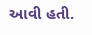આવી હતી.